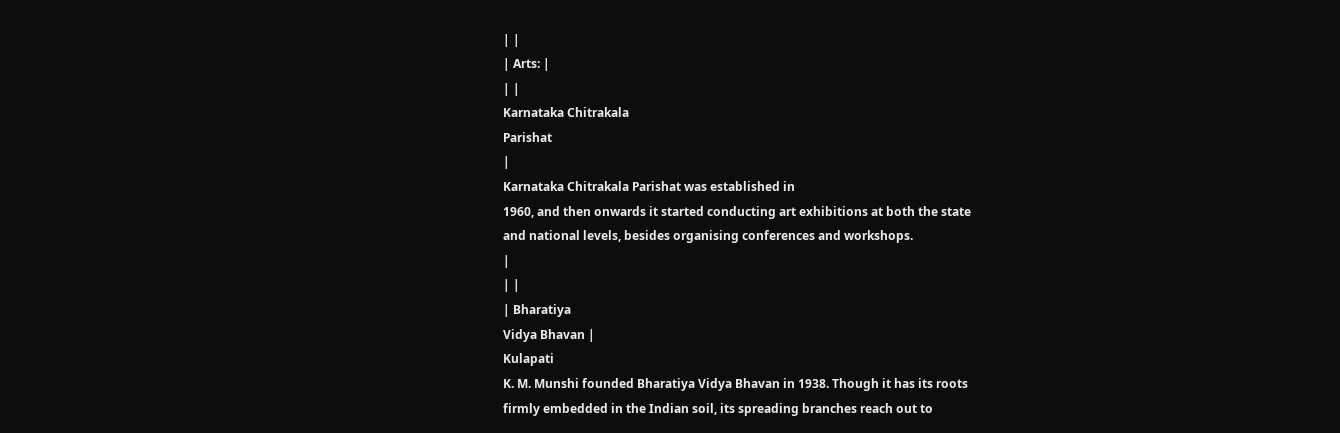| |
| Arts: |
| |
Karnataka Chitrakala
Parishat
|
Karnataka Chitrakala Parishat was established in
1960, and then onwards it started conducting art exhibitions at both the state
and national levels, besides organising conferences and workshops.
|
| |
| Bharatiya
Vidya Bhavan |
Kulapati
K. M. Munshi founded Bharatiya Vidya Bhavan in 1938. Though it has its roots
firmly embedded in the Indian soil, its spreading branches reach out to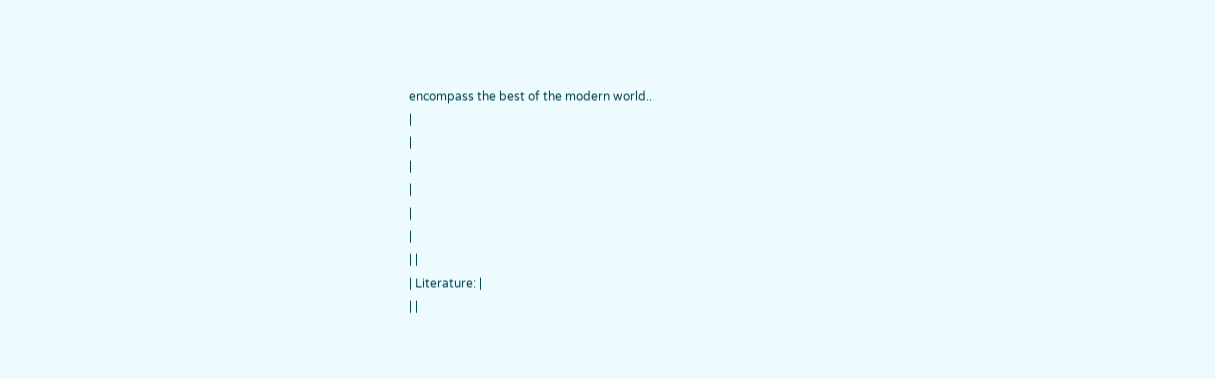encompass the best of the modern world..
|
|
|
|
|
|
| |
| Literature: |
| |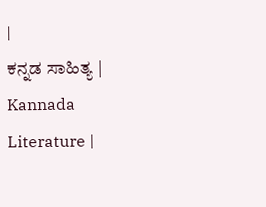|
ಕನ್ನಡ ಸಾಹಿತ್ಯ |
Kannada
Literature |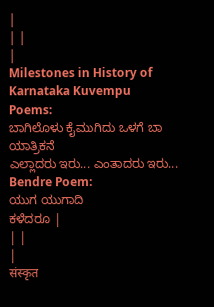|
| |
|
Milestones in History of Karnataka Kuvempu
Poems:
ಬಾಗಿಲೊಳು ಕೈಮುಗಿದು ಒಳಗೆ ಬಾ ಯಾತ್ರಿಕನೆ
ಎಲ್ಲಾದರು ಇರು... ಎಂತಾದರು ಇರು...
Bendre Poem:
ಯುಗ ಯುಗಾದಿ
ಕಳೆದರೂ |
| |
|
संस्कृत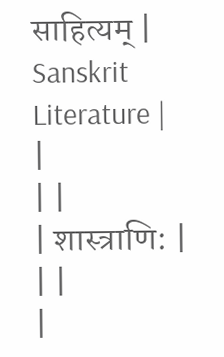साहित्यम् |
Sanskrit Literature |
|
| |
| शास्त्राणि: |
| |
|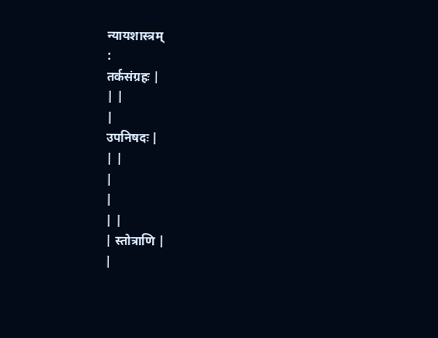न्यायशास्त्रम्
:
तर्कसंग्रहः |
| |
|
उपनिषदः |
| |
|
|
| |
| स्तोत्राणि |
|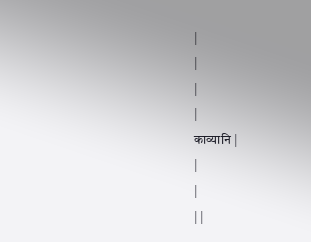|
|
|
|
काव्यानि |
|
|
| |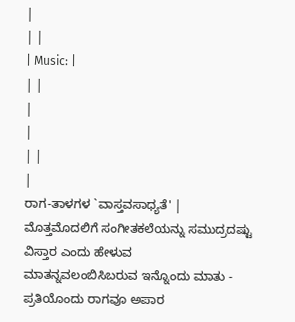|
| |
| Music: |
| |
|
|
| |
|
ರಾಗ-ತಾಳಗಳ `ವಾಸ್ತವಸಾಧ್ಯತೆ' |
ಮೊತ್ತಮೊದಲಿಗೆ ಸಂಗೀತಕಲೆಯನ್ನು ಸಮುದ್ರದಷ್ಟು ವಿಸ್ತಾರ ಎಂದು ಹೇಳುವ
ಮಾತನ್ನವಲಂಬಿಸಿಬರುವ ಇನ್ನೊಂದು ಮಾತು - ಪ್ರತಿಯೊಂದು ರಾಗವೂ ಅಪಾರ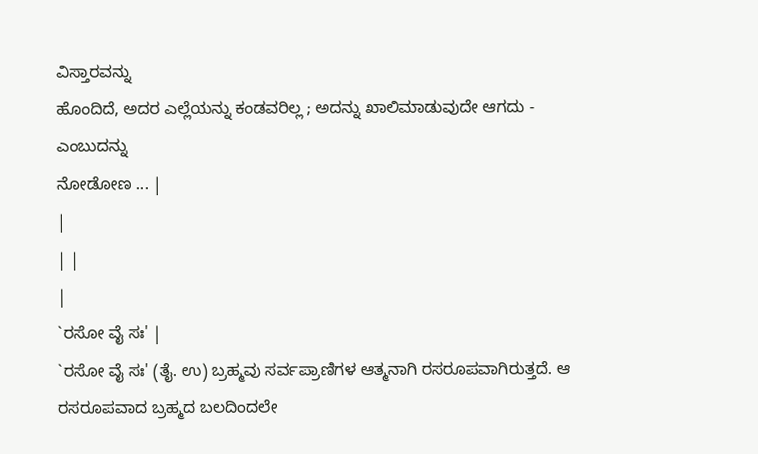ವಿಸ್ತಾರವನ್ನು
ಹೊಂದಿದೆ, ಅದರ ಎಲ್ಲೆಯನ್ನು ಕಂಡವರಿಲ್ಲ ; ಅದನ್ನು ಖಾಲಿಮಾಡುವುದೇ ಆಗದು - ಎಂಬುದನ್ನು
ನೋಡೋಣ ... |
|
| |
|
`ರಸೋ ವೈ ಸಃ' |
`ರಸೋ ವೈ ಸಃ' (ತೈ. ಉ) ಬ್ರಹ್ಮವು ಸರ್ವಪ್ರಾಣಿಗಳ ಆತ್ಮನಾಗಿ ರಸರೂಪವಾಗಿರುತ್ತದೆ. ಆ
ರಸರೂಪವಾದ ಬ್ರಹ್ಮದ ಬಲದಿಂದಲೇ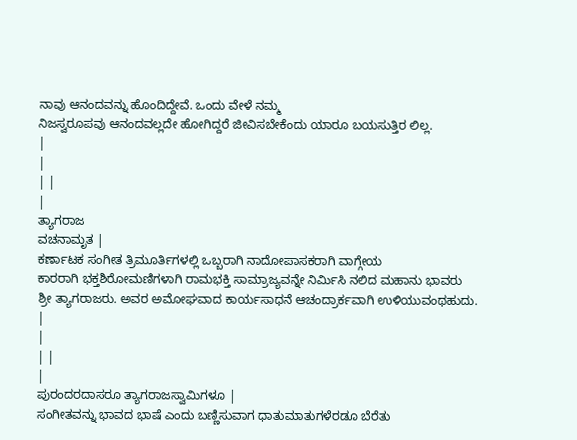ನಾವು ಆನಂದವನ್ನು ಹೊಂದಿದ್ದೇವೆ. ಒಂದು ವೇಳೆ ನಮ್ಮ
ನಿಜಸ್ವರೂಪವು ಆನಂದವಲ್ಲದೇ ಹೋಗಿದ್ದರೆ ಜೀವಿಸಬೇಕೆಂದು ಯಾರೂ ಬಯಸುತ್ತಿರ ಲಿಲ್ಲ.
|
|
| |
|
ತ್ಯಾಗರಾಜ
ವಚನಾಮೃತ |
ಕರ್ಣಾಟಕ ಸಂಗೀತ ತ್ರಿಮೂರ್ತಿಗಳಲ್ಲಿ ಒಬ್ಬರಾಗಿ ನಾದೋಪಾಸಕರಾಗಿ ವಾಗ್ಗೇಯ
ಕಾರರಾಗಿ ಭಕ್ತಶಿರೋಮಣಿಗಳಾಗಿ ರಾಮಭಕ್ತಿ ಸಾಮ್ರಾಜ್ಯವನ್ನೇ ನಿರ್ಮಿಸಿ ನಲಿದ ಮಹಾನು ಭಾವರು
ಶ್ರೀ ತ್ಯಾಗರಾಜರು. ಅವರ ಅಮೋಘವಾದ ಕಾರ್ಯಸಾಧನೆ ಆಚಂದ್ರಾರ್ಕವಾಗಿ ಉಳಿಯುವಂಥಹುದು.
|
|
| |
|
ಪುರಂದರದಾಸರೂ ತ್ಯಾಗರಾಜಸ್ವಾಮಿಗಳೂ |
ಸಂಗೀತವನ್ನು ಭಾವದ ಭಾಷೆ ಎಂದು ಬಣ್ಣಿಸುವಾಗ ಧಾತುಮಾತುಗಳೆರಡೂ ಬೆರೆತು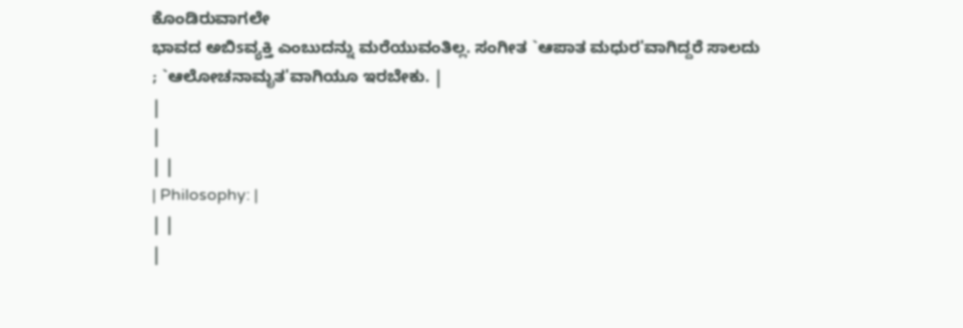ಕೊಂಡಿರುವಾಗಲೇ
ಭಾವದ ಅಬಿsವ್ಯಕ್ತಿ ಎಂಬುದನ್ನು ಮರೆಯುವಂತಿಲ್ಲ. ಸಂಗೀತ `ಆಪಾತ ಮಧುರ'ವಾಗಿದ್ದರೆ ಸಾಲದು
; `ಆಲೋಚನಾಮೃತ'ವಾಗಿಯೂ ಇರಬೇಕು. |
|
|
| |
| Philosophy: |
| |
|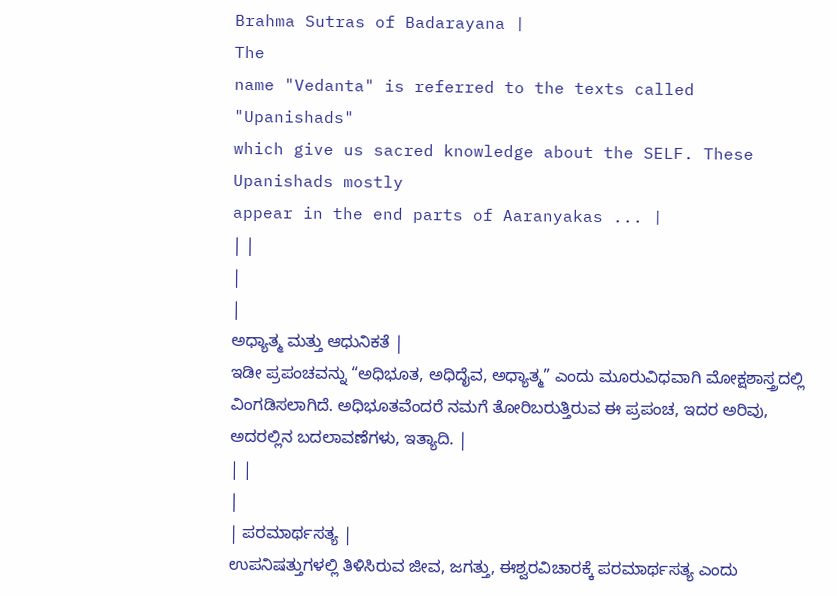Brahma Sutras of Badarayana |
The
name "Vedanta" is referred to the texts called "Upanishads"
which give us sacred knowledge about the SELF. These Upanishads mostly
appear in the end parts of Aaranyakas ... |
| |
|
|
ಅಧ್ಯಾತ್ಮ ಮತ್ತು ಆಧುನಿಕತೆ |
ಇಡೀ ಪ್ರಪಂಚವನ್ನು “ಅಧಿಭೂತ, ಅಧಿದೈವ, ಅಧ್ಯಾತ್ಮ” ಎಂದು ಮೂರುವಿಧವಾಗಿ ಮೋಕ್ಷಶಾಸ್ತ್ರದಲ್ಲಿ ವಿಂಗಡಿಸಲಾಗಿದೆ. ಅಧಿಭೂತವೆಂದರೆ ನಮಗೆ ತೋರಿಬರುತ್ತಿರುವ ಈ ಪ್ರಪಂಚ, ಇದರ ಅರಿವು, ಅದರಲ್ಲಿನ ಬದಲಾವಣೆಗಳು, ಇತ್ಯಾದಿ. |
| |
|
| ಪರಮಾರ್ಥಸತ್ಯ |
ಉಪನಿಷತ್ತುಗಳಲ್ಲಿ ತಿಳಿಸಿರುವ ಜೀವ, ಜಗತ್ತು, ಈಶ್ವರವಿಚಾರಕ್ಕೆ ಪರಮಾರ್ಥಸತ್ಯ ಎಂದು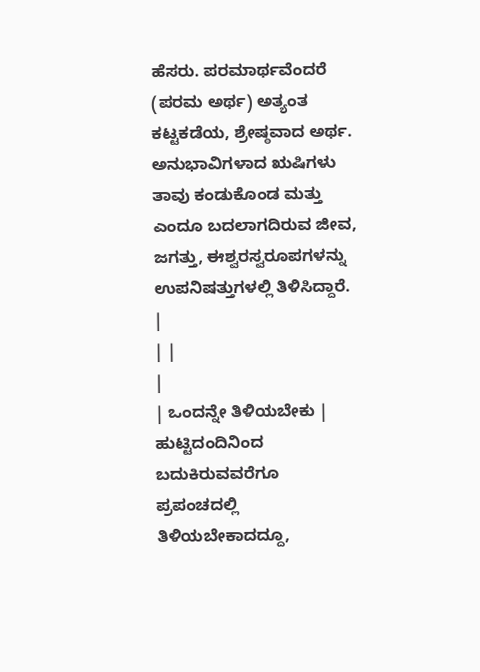ಹೆಸರು. ಪರಮಾರ್ಥವೆಂದರೆ (ಪರಮ ಅರ್ಥ) ಅತ್ಯಂತ ಕಟ್ಟಕಡೆಯ, ಶ್ರೇಷ್ಠವಾದ ಅರ್ಥ. ಅನುಭಾವಿಗಳಾದ ಋಷಿಗಳು ತಾವು ಕಂಡುಕೊಂಡ ಮತ್ತು ಎಂದೂ ಬದಲಾಗದಿರುವ ಜೀವ, ಜಗತ್ತು, ಈಶ್ವರಸ್ವರೂಪಗಳನ್ನು ಉಪನಿಷತ್ತುಗಳಲ್ಲಿ ತಿಳಿಸಿದ್ದಾರೆ.
|
| |
|
| ಒಂದನ್ನೇ ತಿಳಿಯಬೇಕು |
ಹುಟ್ಟಿದಂದಿನಿಂದ ಬದುಕಿರುವವರೆಗೂ ಪ್ರಪಂಚದಲ್ಲಿ ತಿಳಿಯಬೇಕಾದದ್ದೂ,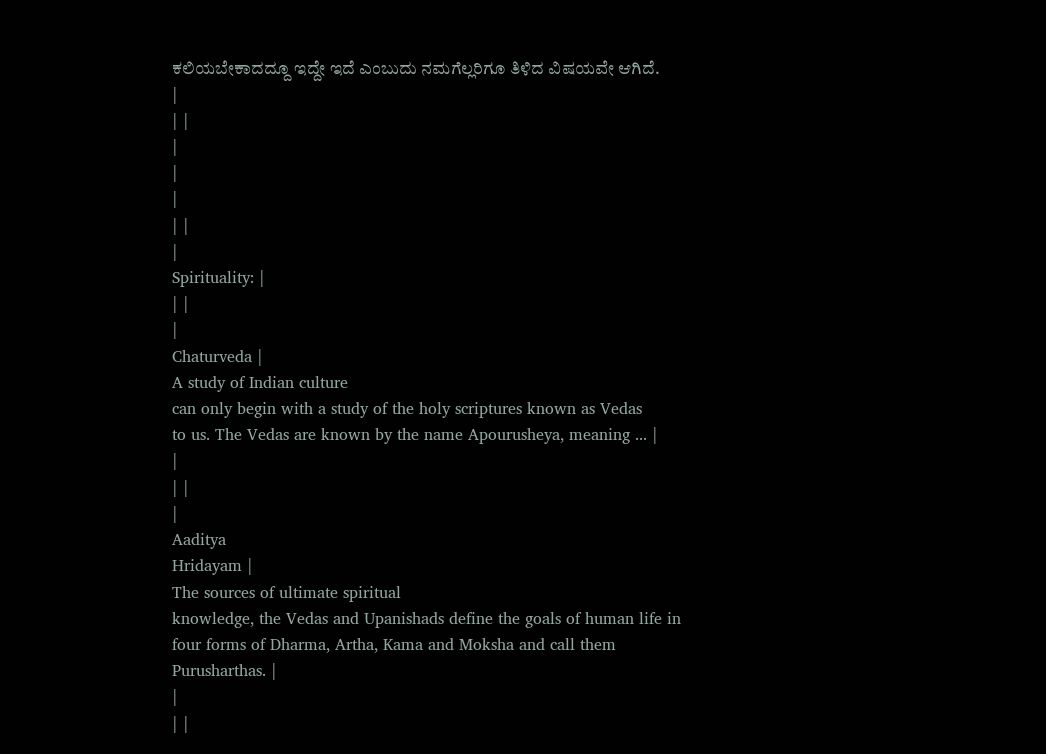ಕಲಿಯಬೇಕಾದದ್ದೂ ಇದ್ದೇ ಇದೆ ಎಂಬುದು ನಮಗೆಲ್ಲರಿಗೂ ತಿಳಿದ ವಿಷಯವೇ ಆಗಿದೆ.
|
| |
|
|
|
| |
|
Spirituality: |
| |
|
Chaturveda |
A study of Indian culture
can only begin with a study of the holy scriptures known as Vedas
to us. The Vedas are known by the name Apourusheya, meaning ... |
|
| |
|
Aaditya
Hridayam |
The sources of ultimate spiritual
knowledge, the Vedas and Upanishads define the goals of human life in
four forms of Dharma, Artha, Kama and Moksha and call them
Purusharthas. |
|
| |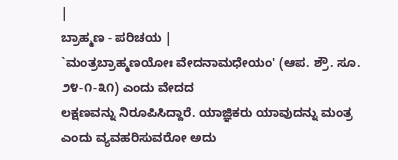|
ಬ್ರಾಹ್ಮಣ - ಪರಿಚಯ |
`ಮಂತ್ರಬ್ರಾಹ್ಮಣಯೋಃ ವೇದನಾಮಧೇಯಂ' (ಆಪ. ಶ್ರೌ. ಸೂ. ೨೪-೧-೩೧) ಎಂದು ವೇದದ
ಲಕ್ಷಣವನ್ನು ನಿರೂಪಿಸಿದ್ದಾರೆ. ಯಾಜ್ಞಿಕರು ಯಾವುದನ್ನು ಮಂತ್ರ ಎಂದು ವ್ಯವಹರಿಸುವರೋ ಅದು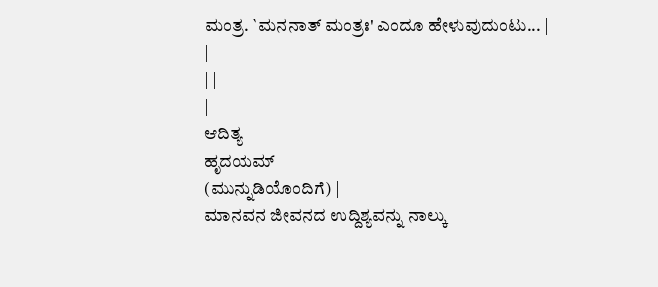ಮಂತ್ರ. `ಮನನಾತ್ ಮಂತ್ರಃ' ಎಂದೂ ಹೇಳುವುದುಂಟು... |
|
| |
|
ಆದಿತ್ಯ
ಹೃದಯಮ್
(ಮುನ್ನುಡಿಯೊಂದಿಗೆ) |
ಮಾನವನ ಜೀವನದ ಉದ್ದಿಶ್ಯವನ್ನು ನಾಲ್ಕು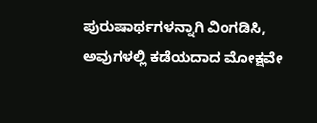ಪುರುಷಾರ್ಥಗಳನ್ನಾಗಿ ವಿಂಗಡಿಸಿ,
ಅವುಗಳಲ್ಲಿ ಕಡೆಯದಾದ ಮೋಕ್ಷವೇ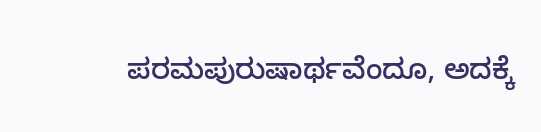ಪರಮಪುರುಷಾರ್ಥವೆಂದೂ, ಅದಕ್ಕೆ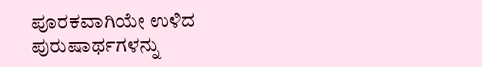ಪೂರಕವಾಗಿಯೇ ಉಳಿದ
ಪುರುಷಾರ್ಥಗಳನ್ನು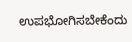ಉಪಭೋಗಿಸಬೇಕೆಂದು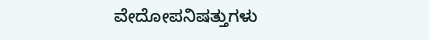ವೇದೋಪನಿಷತ್ತುಗಳು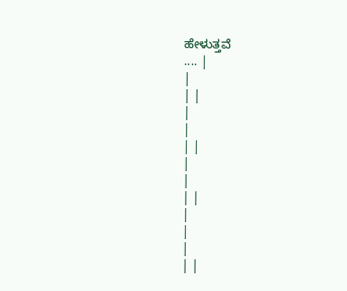ಹೇಳುತ್ತವೆ
.... |
|
| |
|
|
| |
|
|
| |
|
|
|
| |